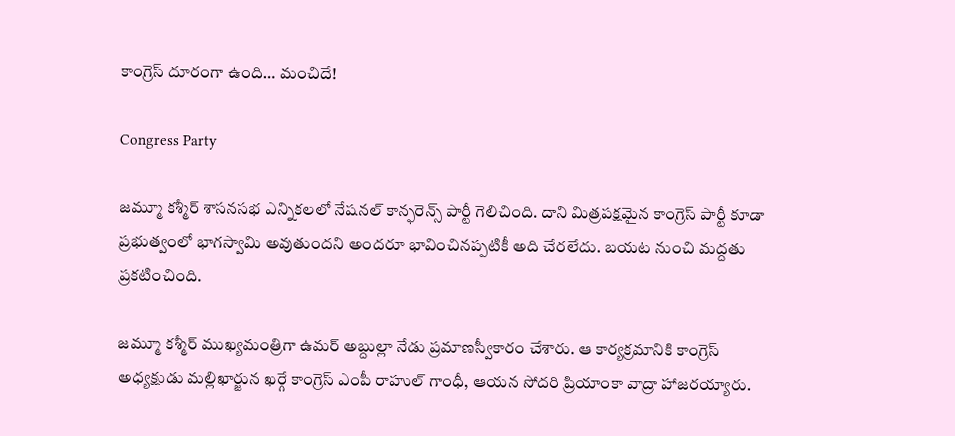కాంగ్రెస్‌ దూరంగా ఉంది… మంచిదే!

Congress Party

జమ్మూ కశ్మీర్‌ శాసనసభ ఎన్నికలలో నేషనల్ కాన్ఫరెన్స్ పార్టీ గెలిచింది. దాని మిత్రపక్షమైన కాంగ్రెస్ పార్టీ కూడా ప్రభుత్వంలో భాగస్వామి అవుతుందని అందరూ భావించినప్పటికీ అది చేరలేదు. బయట నుంచి మద్దతు ప్రకటించింది.

జమ్మూ కశ్మీర్‌ ముఖ్యమంత్రిగా ఉమర్ అబ్దుల్లా నేడు ప్రమాణస్వీకారం చేశారు. ఆ కార్యక్రమానికి కాంగ్రెస్‌ అధ్యక్షుడు మల్లిఖార్జున ఖర్గే కాంగ్రెస్‌ ఎంపీ రాహుల్ గాంధీ, ఆయన సోదరి ప్రియాంకా వాద్రా హాజరయ్యారు.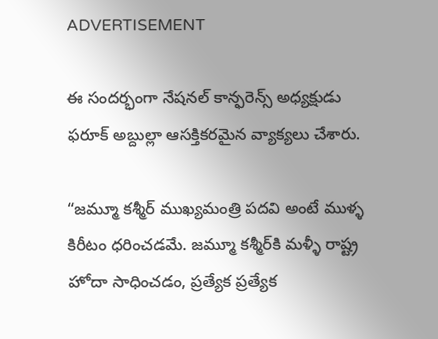ADVERTISEMENT

ఈ సందర్భంగా నేషనల్ కాన్ఫరెన్స్ అధ్యక్షుడు ఫరూక్ అబ్దుల్లా ఆసక్తికరమైన వ్యాక్యలు చేశారు.

“జమ్మూ కశ్మీర్‌ ముఖ్యమంత్రి పదవి అంటే ముళ్ళ కిరీటం ధరించడమే. జమ్మూ కశ్మీర్‌కి మళ్ళీ రాష్ట్ర హోదా సాధించడం, ప్రత్యేక ప్రత్యేక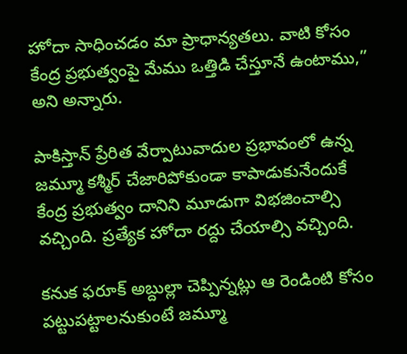హోదా సాధించడం మా ప్రాధాన్యతలు. వాటి కోసం కేంద్ర ప్రభుత్వంపై మేము ఒత్తిడి చేస్తూనే ఉంటాము,” అని అన్నారు.

పాకిస్తాన్ ప్రేరిత వేర్పాటువాదుల ప్రభావంలో ఉన్న జమ్మూ కశ్మీర్‌ చేజారిపోకుండా కాపాడుకునేందుకే కేంద్ర ప్రభుత్వం దానిని మూడుగా విభజించాల్సి వచ్చింది. ప్రత్యేక హోదా రద్దు చేయాల్సి వచ్చింది.

కనుక ఫరూక్ అబ్దుల్లా చెప్పిన్నట్లు ఆ రెండింటి కోసం పట్టుపట్టాలనుకుంటే జమ్మూ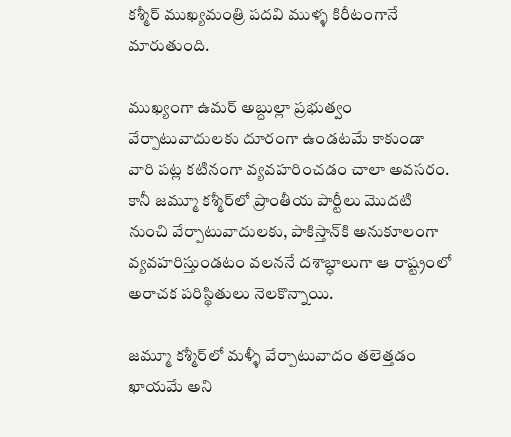కశ్మీర్‌ ముఖ్యమంత్రి పదవి ముళ్ళ కిరీటంగానే మారుతుంది.

ముఖ్యంగా ఉమర్ అబ్దుల్లా ప్రభుత్వం వేర్పాటువాదులకు దూరంగా ఉండటమే కాకుండా వారి పట్ల కటినంగా వ్యవహరించడం చాలా అవసరం. కానీ జమ్మూ కశ్మీర్‌లో ప్రాంతీయ పార్టీలు మొదటి నుంచి వేర్పాటువాదులకు, పాకిస్తాన్‌కి అనుకూలంగా వ్యవహరిస్తుండటం వలననే దశాబ్ధాలుగా ఆ రాష్ట్రంలో అరాచక పరిస్థితులు నెలకొన్నాయి.

జమ్మూ కశ్మీర్‌లో మళ్ళీ వేర్పాటువాదం తలెత్తడం ఖాయమే అని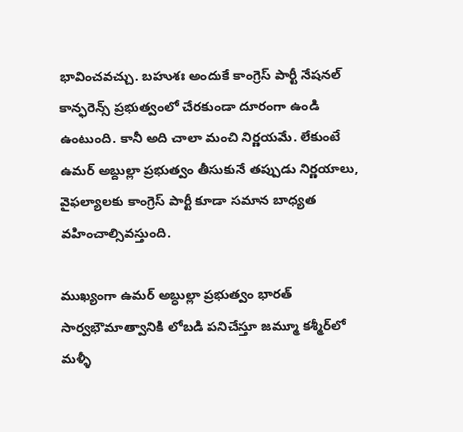భావించవచ్చు. బహుశః అందుకే కాంగ్రెస్ పార్టీ నేషనల్ కాన్ఫరెన్స్ ప్రభుత్వంలో చేరకుండా దూరంగా ఉండి ఉంటుంది. కానీ అది చాలా మంచి నిర్ణయమే. లేకుంటే ఉమర్ అబ్దుల్లా ప్రభుత్వం తీసుకునే తప్పుడు నిర్ణయాలు, వైఫల్యాలకు కాంగ్రెస్ పార్టీ కూడా సమాన బాధ్యత వహించాల్సివస్తుంది.

ముఖ్యంగా ఉమర్ అబ్ధుల్లా ప్రభుత్వం భారత్‌ సార్వభౌమాత్వానికి లోబడి పనిచేస్తూ జమ్మూ కశ్మీర్‌లో మళ్ళీ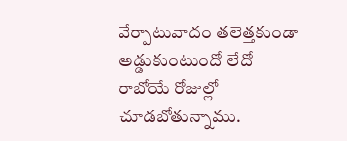వేర్పాటువాదం తలెత్తకుండా అడ్డుకుంటుందో లేదో రాబోయే రోజుల్లో చూడబోతున్నాము.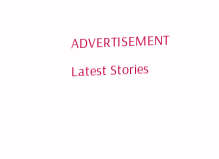ADVERTISEMENT
Latest Stories